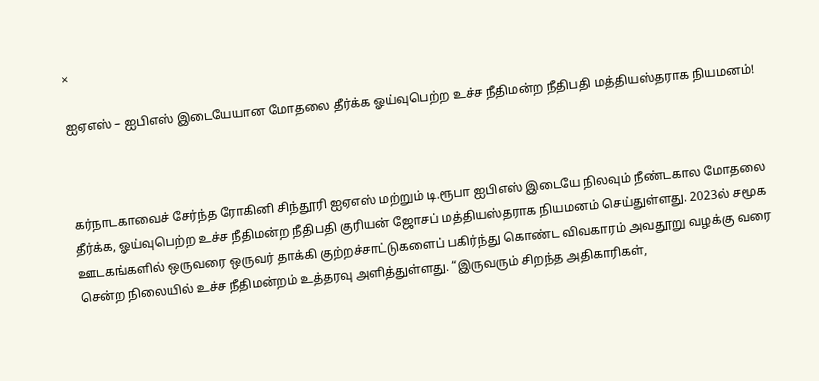×

ஐஏஎஸ் – ஐபிஎஸ் இடையேயான மோதலை தீர்க்க ஓய்வுபெற்ற உச்ச நீதிமன்ற நீதிபதி மத்தியஸ்தராக நியமனம்!



கர்நாடகாவைச் சேர்ந்த ரோகினி சிந்தூரி ஐஏஎஸ் மற்றும் டி.ரூபா ஐபிஎஸ் இடையே நிலவும் நீண்டகால மோதலை தீர்க்க, ஓய்வுபெற்ற உச்ச நீதிமன்ற நீதிபதி குரியன் ஜோசப் மத்தியஸ்தராக நியமனம் செய்துள்ளது. 2023ல் சமூக ஊடகங்களில் ஒருவரை ஒருவர் தாக்கி குற்றச்சாட்டுகளைப் பகிர்ந்து கொண்ட விவகாரம் அவதூறு வழக்கு வரை சென்ற நிலையில் உச்ச நீதிமன்றம் உத்தரவு அளித்துள்ளது. “இருவரும் சிறந்த அதிகாரிகள்,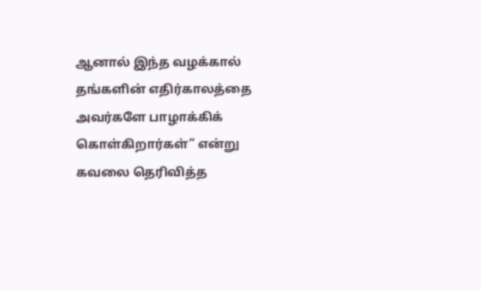ஆனால் இந்த வழக்கால் தங்களின் எதிர்காலத்தை அவர்களே பாழாக்கிக் கொள்கிறார்கள்” என்று கவலை தெரிவித்த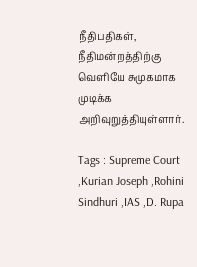நீதிபதிகள், நீதிமன்றத்திற்கு வெளியே சுமுகமாக முடிக்க அறிவுறுத்தியுள்ளார்.

Tags : Supreme Court ,Kurian Joseph ,Rohini Sindhuri ,IAS ,D. Rupa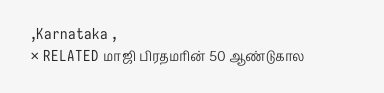,Karnataka ,
× RELATED மாஜி பிரதமரின் 50 ஆண்டுகால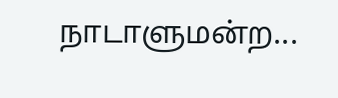நாடாளுமன்ற...